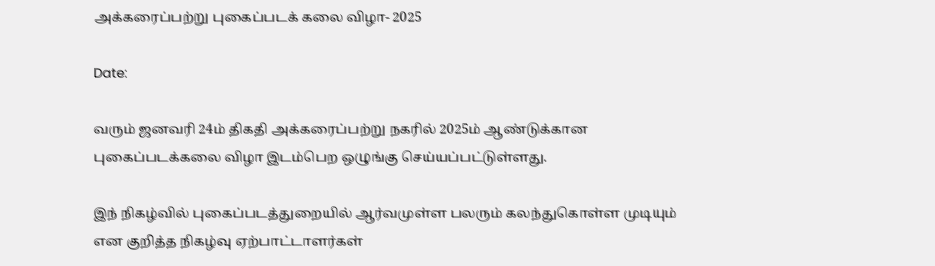அக்கரைப்பற்று புகைப்படக் கலை விழா- 2025

Date:

வரும் ஜனவரி 24ம் திகதி அக்கரைப்பற்று நகரில் 2025ம் ஆண்டுக்கான புகைப்படக்கலை விழா இடம்பெற ஒழுங்கு செய்யப்பட்டுள்ளது.

இந் நிகழ்வில் புகைப்படத்துறையில் ஆர்வமுள்ள பலரும் கலந்துகொள்ள முடியும் என குறித்த நிகழ்வு ஏற்பாட்டாளர்கள்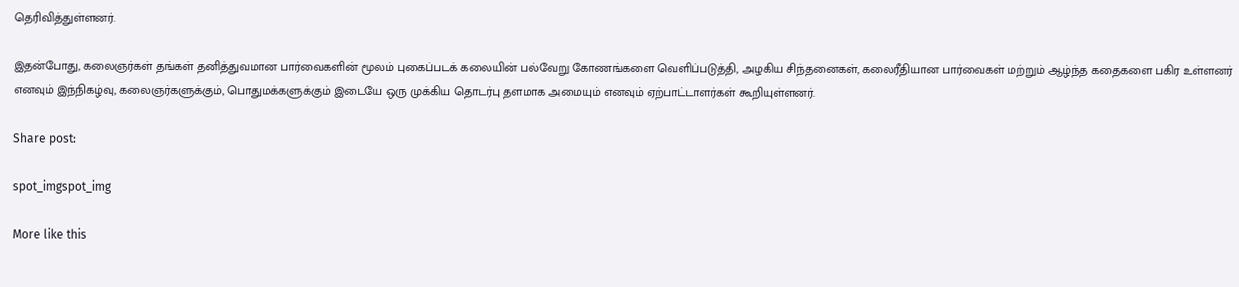தெரிவித்துள்ளனர்.

இதன்போது, கலைஞர்கள் தங்கள் தனித்துவமான பார்வைகளின் மூலம் புகைப்படக் கலையின் பல்வேறு கோணங்களை வெளிப்படுத்தி, அழகிய சிந்தனைகள், கலைரீதியான பார்வைகள் மற்றும் ஆழ்ந்த கதைகளை பகிர உள்ளனர் எனவும் இந்நிகழ்வு, கலைஞர்களுக்கும், பொதுமக்களுக்கும் இடையே ஒரு முக்கிய தொடர்பு தளமாக அமையும் எனவும் ஏற்பாட்டாளர்கள் கூறியுள்ளனர்.

Share post:

spot_imgspot_img

More like this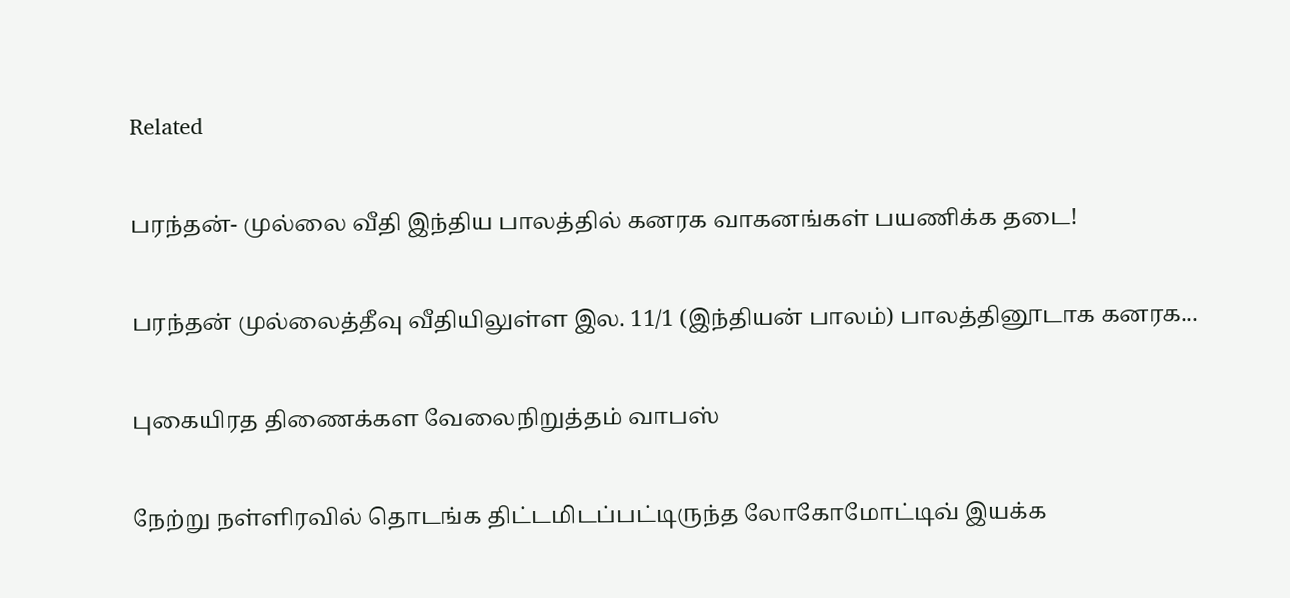Related

பரந்தன்- முல்லை வீதி இந்திய பாலத்தில் கனரக வாகனங்கள் பயணிக்க தடை!

பரந்தன் முல்லைத்தீவு வீதியிலுள்ள இல. 11/1 (இந்தியன் பாலம்) பாலத்தினூடாக கனரக...

புகையிரத திணைக்கள வேலைநிறுத்தம் வாபஸ்

நேற்று நள்ளிரவில் தொடங்க திட்டமிடப்பட்டிருந்த லோகோமோட்டிவ் இயக்க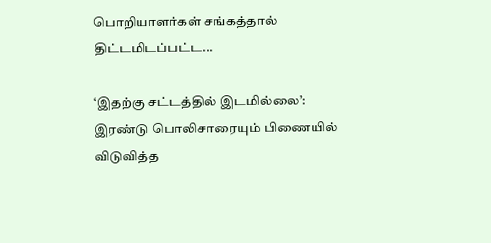பொறியாளர்கள் சங்கத்தால் திட்டமிடப்பட்ட...

‘இதற்கு சட்டத்தில் இடமில்லை’: இரண்டு பொலிசாரையும் பிணையில் விடுவித்த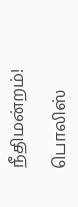நீதிமன்றம்!

பொலிஸ்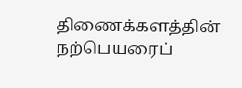திணைக்களத்தின் நற்பெயரைப்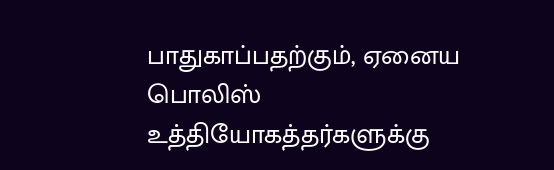பாதுகாப்பதற்கும், ஏனைய பொலிஸ் உத்தியோகத்தர்களுக்கு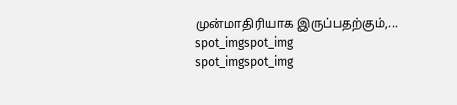முன்மாதிரியாக இருப்பதற்கும்,...
spot_imgspot_img
spot_imgspot_img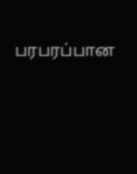பரபரப்பான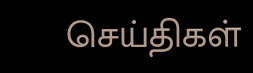செய்திகள்